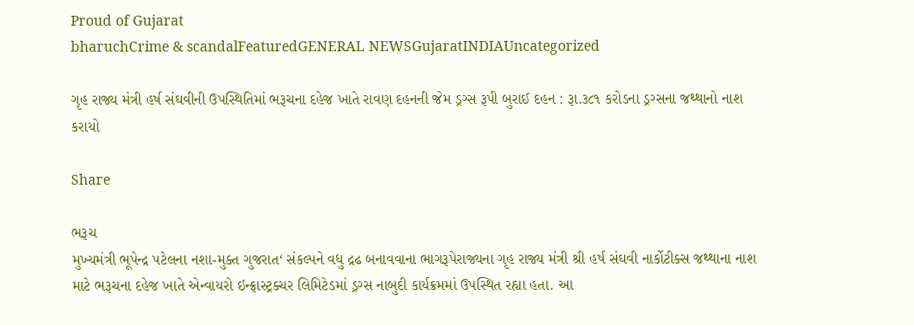Proud of Gujarat
bharuchCrime & scandalFeaturedGENERAL NEWSGujaratINDIAUncategorized

ગૃહ રાજ્ય મંત્રી હર્ષ સંઘવીની ઉપસ્થિતિમાં ભરૂચના દહેજ ખાતે રાવણ દહનની જેમ ડ્રગ્સ રૂપી બુરાઈ દહન : રૂા.૩૮૧ કરોડના ડ્રગ્સના જથ્થાનો નાશ કરાયો

Share

ભરૂચ
મુખ્યમંત્રી ભૂપેન્દ્ર પટેલના નશા-મુક્ત ગુજરાત‘ સંકલ્પને વધુ દ્રઢ બનાવવાના ભાગરૂપેરાજ્યના ગૃહ રાજ્ય મંત્રી શ્રી હર્ષ સંઘવી નાર્કોટીક્સ જથ્થાના નાશ માટે ભરૂચના દહેજ ખાતે એન્વાયરો ઇન્ફ્રાસ્ટ્રક્ચર લિમિટેડમાં ડ્રગ્સ નાબુદી કાર્યક્રમમાં ઉપસ્થિત રહ્યા હતા. આ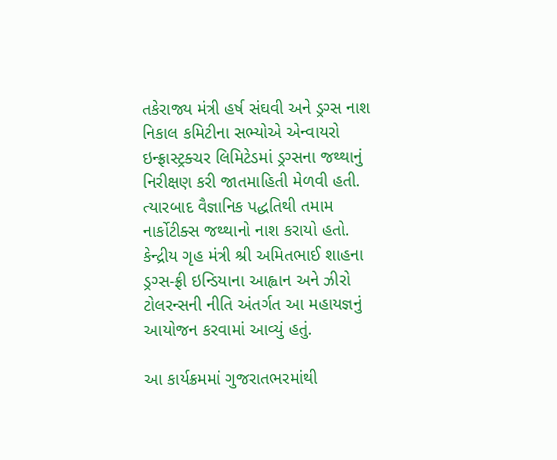તકેરાજ્ય મંત્રી હર્ષ સંઘવી અને ડ્રગ્સ નાશ નિકાલ કમિટીના સભ્યોએ એન્વાયરો ઇન્ફ્રાસ્ટ્રક્ચર લિમિટેડમાં ડ્રગ્સના જથ્થાનું નિરીક્ષણ કરી જાતમાહિતી મેળવી હતી. ત્યારબાદ વૈજ્ઞાનિક પદ્ધતિથી તમામ નાર્કોટીક્સ જથ્થાનો નાશ કરાયો હતો. કેન્દ્રીય ગૃહ મંત્રી શ્રી અમિતભાઈ શાહના ડ્રગ્સ-ફ્રી ઇન્ડિયાના આહ્વાન અને ઝીરો ટોલરન્સની નીતિ અંતર્ગત આ મહાયજ્ઞનું આયોજન કરવામાં આવ્યું હતું.

આ કાર્યક્રમમાં ગુજરાતભરમાંથી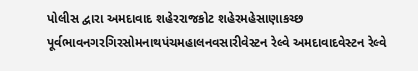પોલીસ દ્વારા અમદાવાદ શહેરરાજકોટ શહેરમહેસાણાકચ્છ પૂર્વભાવનગરગિરસોમનાથપંચમહાલનવસારીવેસ્ટન રેલ્વે અમદાવાદવેસ્ટન રેલ્વે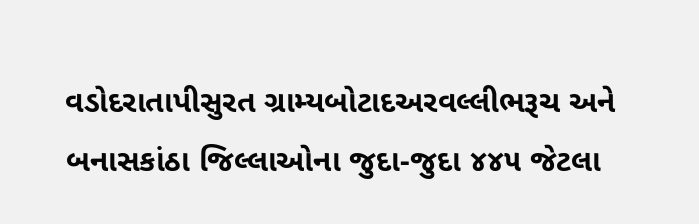વડોદરાતાપીસુરત ગ્રામ્યબોટાદઅરવલ્લીભરૂચ અને બનાસકાંઠા જિલ્લાઓના જુદા-જુદા ૪૪૫ જેટલા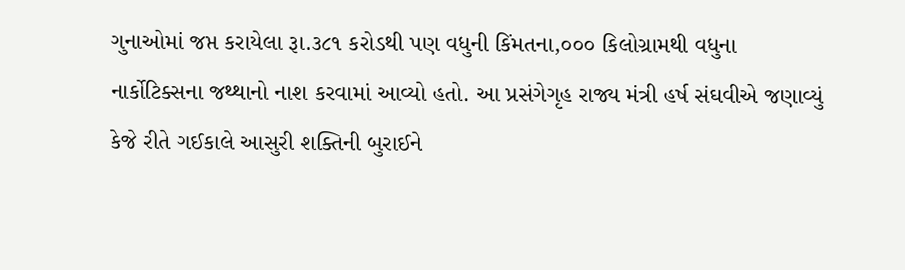ગુનાઓમાં જપ્ત કરાયેલા રૂા.૩૮૧ કરોડથી પણ વધુની કિંમતના,૦૦૦ કિલોગ્રામથી વધુના નાર્કોટિક્સના જથ્થાનો નાશ કરવામાં આવ્યો હતો. આ પ્રસંગેગૃહ રાજ્ય મંત્રી હર્ષ સંઘવીએ જણાવ્યું કેજે રીતે ગઈકાલે આસુરી શક્તિની બુરાઈને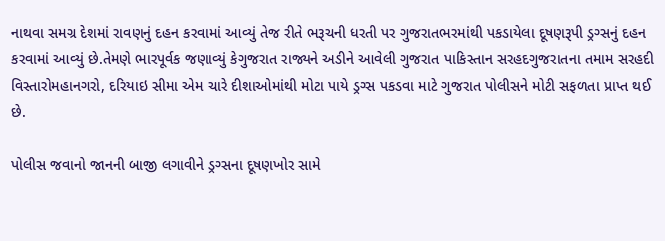નાથવા સમગ્ર દેશમાં રાવણનું દહન કરવામાં આવ્યું તેજ રીતે ભરૂચની ધરતી પર ગુજરાતભરમાંથી પકડાયેલા દૂષણરૂપી ડ્રગ્સનું દહન કરવામાં આવ્યું છે.તેમણે ભારપૂર્વક જણાવ્યું કેગુજરાત રાજ્યને અડીને આવેલી ગુજરાત પાકિસ્તાન સરહદગુજરાતના તમામ સરહદી વિસ્તારોમહાનગરો, દરિયાઇ સીમા એમ ચારે દીશાઓમાંથી મોટા પાયે ડ્રગ્સ પકડવા માટે ગુજરાત પોલીસને મોટી સફળતા પ્રાપ્ત થઈ છે.

પોલીસ જવાનો જાનની બાજી લગાવીને ડ્રગ્સના દૂષણખોર સામે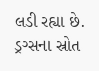લડી રહ્યા છે. ડ્રગ્સના સ્રોત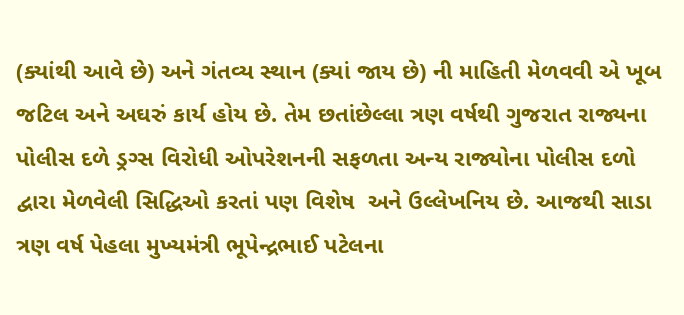(ક્યાંથી આવે છે) અને ગંતવ્ય સ્થાન (ક્યાં જાય છે) ની માહિતી મેળવવી એ ખૂબ જટિલ અને અઘરું કાર્ય હોય છે. તેમ છતાંછેલ્લા ત્રણ વર્ષથી ગુજરાત રાજ્યના પોલીસ દળે ડ્રગ્સ વિરોધી ઓપરેશનની સફળતા અન્ય રાજ્યોના પોલીસ દળો દ્વારા મેળવેલી સિદ્ધિઓ કરતાં પણ વિશેષ  અને ઉલ્લેખનિય છે. આજથી સાડા ત્રણ વર્ષ પેહલા મુખ્યમંત્રી ભૂપેન્દ્રભાઈ પટેલના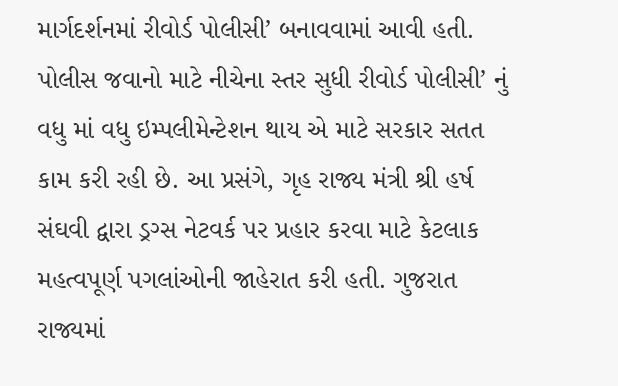માર્ગદર્શનમાં રીવોર્ડ પોલીસી’ બનાવવામાં આવી હતી. પોલીસ જવાનો માટે નીચેના સ્તર સુધી રીવોર્ડ પોલીસી’ નું વધુ માં વધુ ઇમ્પલીમેન્ટેશન થાય એ માટે સરકાર સતત કામ કરી રહી છે. આ પ્રસંગે, ગૃહ રાજ્ય મંત્રી શ્રી હર્ષ સંઘવી દ્વારા ડ્રગ્સ નેટવર્ક પર પ્રહાર કરવા માટે કેટલાક મહત્વપૂર્ણ પગલાંઓની જાહેરાત કરી હતી. ગુજરાત રાજ્યમાં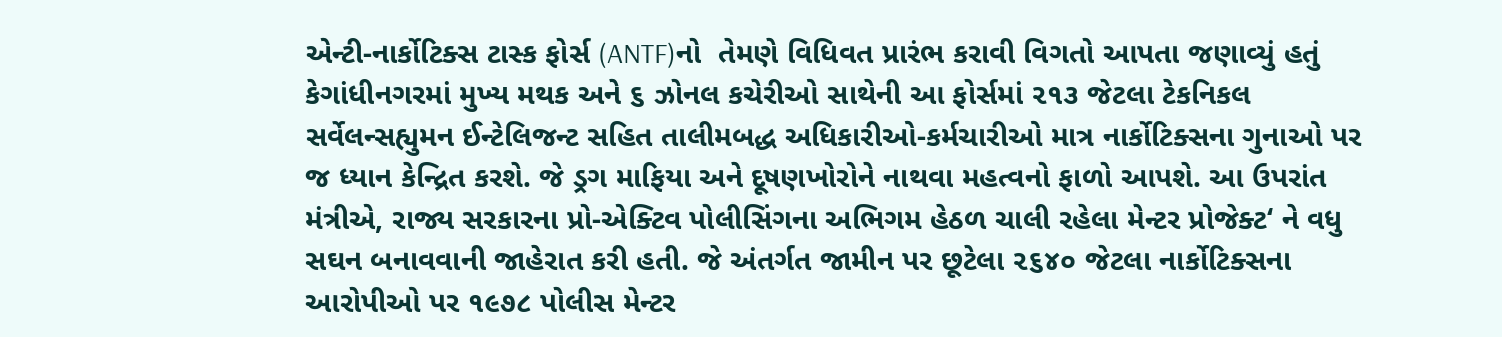એન્ટી-નાર્કોટિક્સ ટાસ્ક ફોર્સ (ANTF)નો  તેમણે વિધિવત પ્રારંભ કરાવી વિગતો આપતા જણાવ્યું હતું કેગાંધીનગરમાં મુખ્ય મથક અને ૬ ઝોનલ કચેરીઓ સાથેની આ ફોર્સમાં ૨૧૩ જેટલા ટેકનિકલ સર્વેલન્સહ્યુમન ઈન્ટેલિજન્ટ સહિત તાલીમબદ્ધ અધિકારીઓ-કર્મચારીઓ માત્ર નાર્કોટિક્સના ગુનાઓ પર જ ધ્યાન કેન્દ્રિત કરશે. જે ડ્રગ માફિયા અને દૂષણખોરોને નાથવા મહત્વનો ફાળો આપશે. આ ઉપરાંત મંત્રીએ, રાજ્ય સરકારના પ્રો-એક્ટિવ પોલીસિંગના અભિગમ હેઠળ ચાલી રહેલા મેન્ટર પ્રોજેક્ટ‘ ને વધુ સઘન બનાવવાની જાહેરાત કરી હતી. જે અંતર્ગત જામીન પર છૂટેલા ૨૬૪૦ જેટલા નાર્કોટિક્સના આરોપીઓ પર ૧૯૭૮ પોલીસ મેન્ટર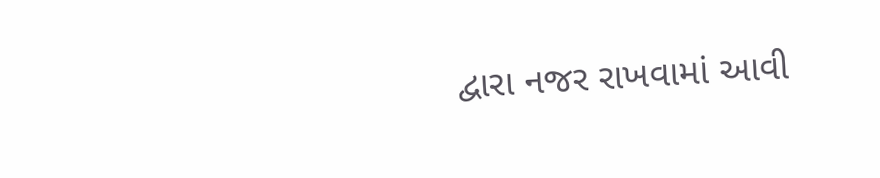દ્વારા નજર રાખવામાં આવી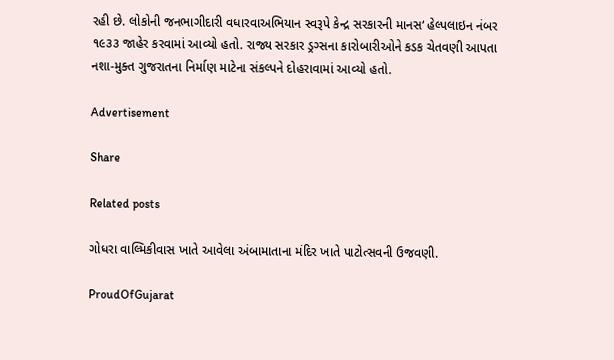રહી છે. લોકોની જનભાગીદારી વધારવાઅભિયાન સ્વરૂપે કેન્દ્ર સરકારની માનસ‘ હેલ્પલાઇન નંબર ૧૯૩૩ જાહેર કરવામાં આવ્યો હતો. રાજ્ય સરકાર ડ્રગ્સના કારોબારીઓને કડક ચેતવણી આપતા નશા-મુક્ત ગુજરાતના નિર્માણ માટેના સંકલ્પને દોહરાવામાં આવ્યો હતો.

Advertisement

Share

Related posts

ગોધરા વાલ્મિકીવાસ ખાતે આવેલા અંબામાતાના મંદિર ખાતે પાટોત્સવની ઉજવણી.

ProudOfGujarat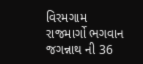વિરમગામ રાજમાર્ગો ભગવાન જગન્નાથ ની 36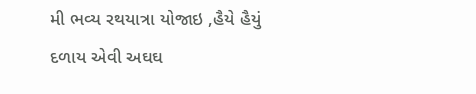મી ભવ્ય રથયાત્રા યોજાઇ ,હૈયે હૈયું દળાય એવી અઘઘ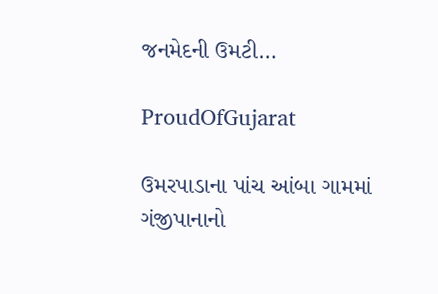જનમેદની ઉમટી…

ProudOfGujarat

ઉમરપાડાના પાંચ આંબા ગામમાં ગંજીપાનાનો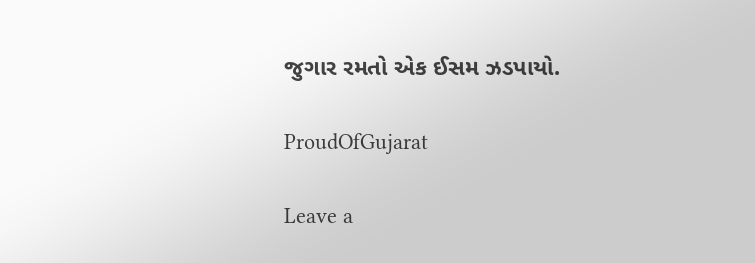જુગાર રમતો એક ઈસમ ઝડપાયો.

ProudOfGujarat

Leave a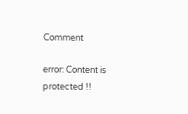Comment

error: Content is protected !!